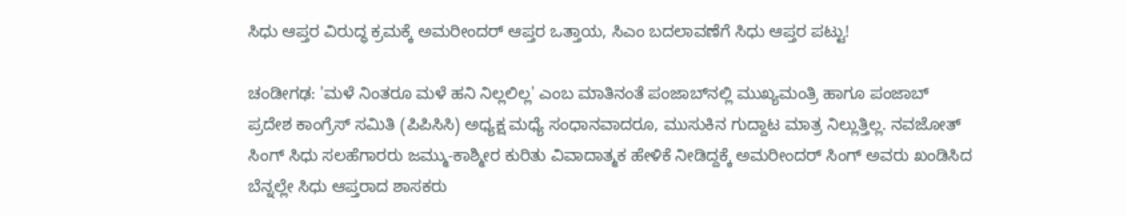ಸಿಧು ಆಪ್ತರ ವಿರುದ್ಧ ಕ್ರಮಕ್ಕೆ ಅಮರೀಂದರ್‌ ಆಪ್ತರ ಒತ್ತಾಯ, ಸಿಎಂ ಬದಲಾವಣೆಗೆ ಸಿಧು ಆಪ್ತರ ಪಟ್ಟು!

ಚಂಡೀಗಢ: 'ಮಳೆ ನಿಂತರೂ ಮಳೆ ಹನಿ ನಿಲ್ಲಲಿಲ್ಲ' ಎಂಬ ಮಾತಿನಂತೆ ಪಂಜಾಬ್‌ನಲ್ಲಿ ಮುಖ್ಯಮಂತ್ರಿ ಹಾಗೂ ಪಂಜಾಬ್‌ ಪ್ರದೇಶ ಕಾಂಗ್ರೆಸ್‌ ಸಮಿತಿ (ಪಿಪಿಸಿಸಿ) ಅಧ್ಯಕ್ಷ ಮಧ್ಯೆ ಸಂಧಾನವಾದರೂ, ಮುಸುಕಿನ ಗುದ್ದಾಟ ಮಾತ್ರ ನಿಲ್ಲುತ್ತಿಲ್ಲ. ನವಜೋತ್‌ ಸಿಂಗ್‌ ಸಿಧು ಸಲಹೆಗಾರರು ಜಮ್ಮು-ಕಾಶ್ಮೀರ ಕುರಿತು ವಿವಾದಾತ್ಮಕ ಹೇಳಿಕೆ ನೀಡಿದ್ದಕ್ಕೆ ಅಮರೀಂದರ್‌ ಸಿಂಗ್‌ ಅವರು ಖಂಡಿಸಿದ ಬೆನ್ನಲ್ಲೇ ಸಿಧು ಆಪ್ತರಾದ ಶಾಸಕರು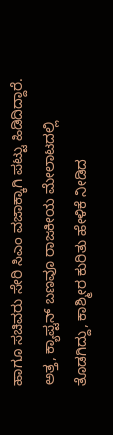ಹಾಗೂ ಸಚಿವರು ಸೇರಿ ಸಿಎಂ ವಜಾಕ್ಕಾಗಿ ಪಟ್ಟು ಹಿಡಿದಿದ್ದಾರೆ. ಅತ್ತ, ಕ್ಯಾಪ್ಟನ್‌ ಬಣವೂ ರಾಜಕೀಯ ಮೇಲಾಟದಲ್ಲಿ ತೊಡಗಿದ್ದು, ಕಾಶ್ಮೀರ ಕುರಿತು ಹೇಳಿಕೆ ನೀಡಿದ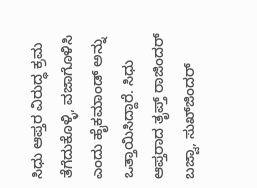ಸಿಧು ಆಪ್ತರ ವಿರುದ್ಧ ಕ್ರಮ ತೆಗೆದುಕೊಳ್ಳಿ, ವಜಾಗೊಳಿಸಿ ಎಂದು ಹೈಕಮಾಂಡ್‌ ಅನ್ನು ಒತ್ತಾಯಿಸಿದ್ದಾರೆ. ಸಿಧು ಆಪ್ತರಾದ ತೃಪ್ತ್‌ ರಾಜಿಂದರ್‌ ಬಜ್ವಾ, ಸುಖ್‌ಜಿಂದರ್‌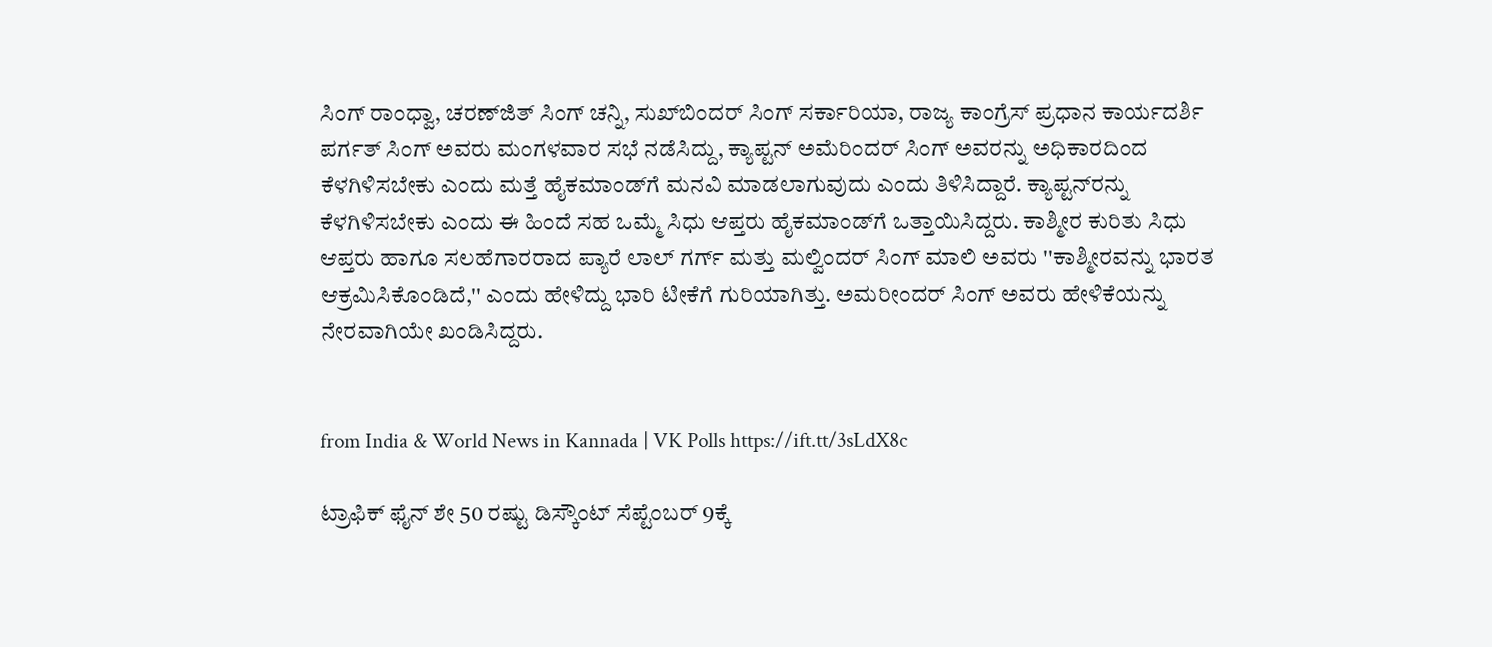ಸಿಂಗ್‌ ರಾಂಧ್ವಾ, ಚರಣ್‌ಜಿತ್‌ ಸಿಂಗ್‌ ಚನ್ನಿ, ಸುಖ್‌ಬಿಂದರ್‌ ಸಿಂಗ್‌ ಸರ್ಕಾರಿಯಾ, ರಾಜ್ಯ ಕಾಂಗ್ರೆಸ್‌ ಪ್ರಧಾನ ಕಾರ್ಯದರ್ಶಿ ಪರ್ಗತ್‌ ಸಿಂಗ್‌ ಅವರು ಮಂಗಳವಾರ ಸಭೆ ನಡೆಸಿದ್ದು, ಕ್ಯಾಪ್ಟನ್‌ ಅಮೆರಿಂದರ್‌ ಸಿಂಗ್‌ ಅವರನ್ನು ಅಧಿಕಾರದಿಂದ ಕೆಳಗಿಳಿಸಬೇಕು ಎಂದು ಮತ್ತೆ ಹೈಕಮಾಂಡ್‌ಗೆ ಮನವಿ ಮಾಡಲಾಗುವುದು ಎಂದು ತಿಳಿಸಿದ್ದಾರೆ. ಕ್ಯಾಪ್ಟನ್‌ರನ್ನು ಕೆಳಗಿಳಿಸಬೇಕು ಎಂದು ಈ ಹಿಂದೆ ಸಹ ಒಮ್ಮೆ ಸಿಧು ಆಪ್ತರು ಹೈಕಮಾಂಡ್‌ಗೆ ಒತ್ತಾಯಿಸಿದ್ದರು. ಕಾಶ್ಮೀರ ಕುರಿತು ಸಿಧು ಆಪ್ತರು ಹಾಗೂ ಸಲಹೆಗಾರರಾದ ಪ್ಯಾರೆ ಲಾಲ್‌ ಗರ್ಗ್‌ ಮತ್ತು ಮಲ್ವಿಂದರ್‌ ಸಿಂಗ್‌ ಮಾಲಿ ಅವರು ''ಕಾಶ್ಮೀರವನ್ನು ಭಾರತ ಆಕ್ರಮಿಸಿಕೊಂಡಿದೆ,'' ಎಂದು ಹೇಳಿದ್ದು ಭಾರಿ ಟೀಕೆಗೆ ಗುರಿಯಾಗಿತ್ತು. ಅಮರೀಂದರ್‌ ಸಿಂಗ್‌ ಅವರು ಹೇಳಿಕೆಯನ್ನು ನೇರವಾಗಿಯೇ ಖಂಡಿಸಿದ್ದರು.


from India & World News in Kannada | VK Polls https://ift.tt/3sLdX8c

ಟ್ರಾಫಿಕ್‌ ಫೈನ್‌ ಶೇ 50 ರಷ್ಟು ಡಿಸ್ಕೌಂಟ್‌ ಸೆಪ್ಟೆಂಬರ್‌ 9ಕ್ಕೆ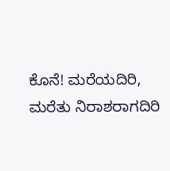ಕೊನೆ! ಮರೆಯದಿರಿ, ಮರೆತು ನಿರಾಶರಾಗದಿರಿ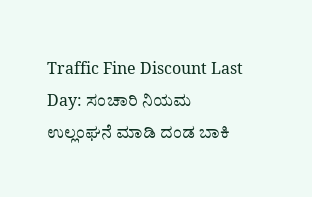Traffic Fine Discount Last Day: ಸಂಚಾರಿ ನಿಯಮ ಉಲ್ಲಂಘನೆ ಮಾಡಿ ದಂಡ ಬಾಕಿ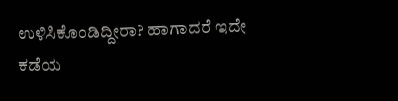ಉಳಿಸಿಕೊಂಡಿದ್ದೀರಾ? ಹಾಗಾದರೆ ಇದೇ ಕಡೆಯ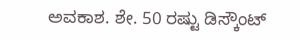ಅವಕಾಶ. ಶೇ. 50 ರಷ್ಟು ಡಿಸ್ಕೌಂಟ್‌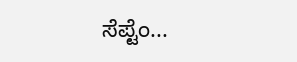ಸೆಪ್ಟೆಂ...